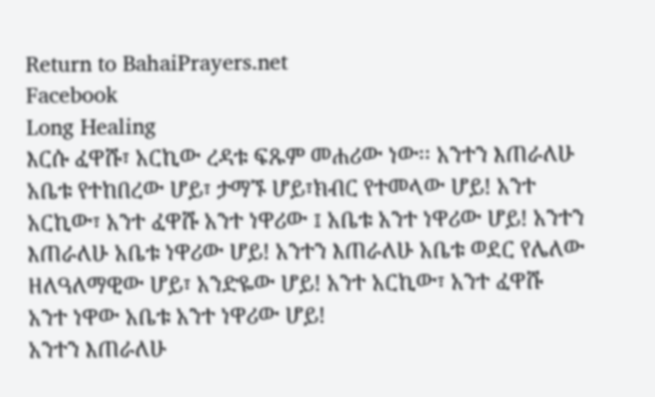Return to BahaiPrayers.net
Facebook
Long Healing
እርሱ ፈዋሹ፣ አርኪው ረዳቱ ፍጹም መሐሪው ነው፡፡ አንተን እጠራለሁ አቤቱ የተከበረው ሆይ፣ ታማኙ ሆይ፣ክብር የተመላው ሆይ! አንተ አርኪው፣ አንተ ፈዋሹ አንተ ነዋሪው ፤ አቤቱ አንተ ነዋሪው ሆይ! አንተን እጠራለሁ አቤቱ ነዋሪው ሆይ! አንተን እጠራለሁ አቤቱ ወደር የሌለው ዘለዓለማዊው ሆይ፣ አንድዬው ሆይ! አንተ አርኪው፣ አንተ ፈዋሹ አንተ ነዋው አቤቱ አንተ ነዋሪው ሆይ!
አንተን እጠራለሁ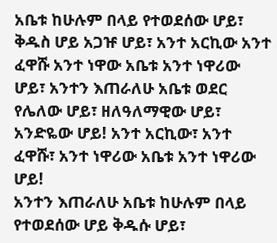አቤቱ ከሁሉም በላይ የተወደሰው ሆይ፣ ቅዱስ ሆይ አጋዡ ሆይ፣ አንተ አርኪው አንተ ፈዋሹ አንተ ነዋው አቤቱ አንተ ነዋሪው ሆይ፣ አንተን እጠራለሁ አቤቱ ወደር የሌለው ሆይ፣ ዘለዓለማዊው ሆይ፣ አንድዬው ሆይ! አንተ አርኪው፣ አንተ ፈዋሹ፣ አንተ ነዋሪው አቤቱ አንተ ነዋሪው ሆይ!
አንተን እጠራለሁ አቤቱ ከሁሉም በላይ የተወደሰው ሆይ ቅዱሱ ሆይ፣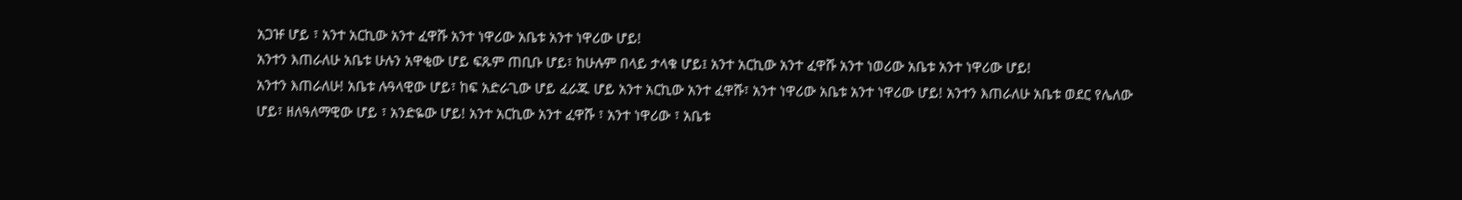አጋዡ ሆይ ፣ አንተ አርኪው አንተ ፈዋሹ አንተ ነዋሪው አቤቱ አንተ ነዋሪው ሆይ!
አንተን እጠራለሁ አቤቱ ሁሉን አዋቂው ሆይ ፍጹም ጠቢቡ ሆይ፣ ከሁሉም በላይ ታላቁ ሆይ፤ አንተ አርኪው አንተ ፈዋሹ አንተ ነወሪው አቤቱ አንተ ነዋሪው ሆይ!
አንተን እጠራለሁ! አቤቱ ሉዓላዊው ሆይ፣ ከፍ አድራጊው ሆይ ፈራጁ ሆይ አንተ አርኪው አንተ ፈዋሹ፣ አንተ ነዋሪው አቤቱ አንተ ነዋሪው ሆይ! አንተን እጠራለሁ አቤቱ ወደር የሌለው ሆይ፣ ዘለዓለማዊው ሆይ ፣ አንድዬው ሆይ! አንተ አርኪው አንተ ፈዋሹ ፣ አንተ ነዋሪው ፣ አቤቱ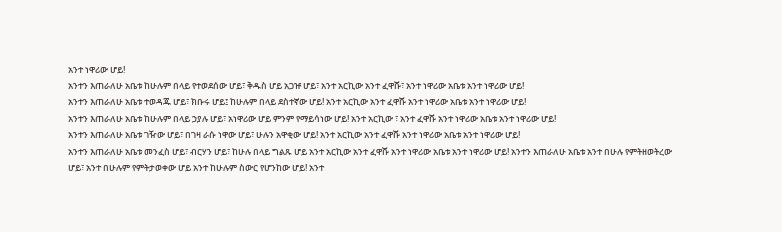አንተ ነዋሪው ሆይ!
አንተን እጠራለሁ አቤቱ ከሁሉም በላይ የተወደሰው ሆይ፣ ቅዱስ ሆይ አጋዡ ሆይ፣ አንተ አርኪው አንተ ፈዋሹ፣ አንተ ነዋሪው አቤቱ አንተ ነዋሪው ሆይ!
አንተን እጠራለሁ አቤቱ ተወዳጁ ሆይ፣ ክቡሩ ሆይ፤ ከሁሉም በላይ ደስተኛው ሆይ! አንተ አርኪው አንተ ፈዋሹ አንተ ነዋሪው አቤቱ አንተ ነዋሪው ሆይ!
አንተን እጠራለሁ አቤቱ ከሁሉም በላይ ኃያሉ ሆይ፣ አነዋሪው ሆይ ምንም የማይሳነው ሆይ! አንተ አርኪው ፣ አንተ ፈዋሹ አንተ ነዋሪው አቤቱ አንተ ነዋሪው ሆይ!
አንተን እጠራለሁ አቤቱ ገዥው ሆይ፣ በገዛ ራሱ ነዋው ሆይ፣ ሁሉን አዋቂው ሆይ! አንተ አርኪው አንተ ፈዋሹ አንተ ነዋሪው አቤቱ አንተ ነዋሪው ሆይ!
አንተን እጠራለሁ አቤቱ መንፈስ ሆይ፣ ብርሃን ሆይ፣ ከሁሉ በላይ ግልጹ ሆይ አንተ አርኪው አንተ ፈዋሹ አንተ ነዋሪው አቤቱ አንተ ነዋሪው ሆይ! አንተን እጠራለሁ አቤቱ አንተ በሁሉ የምትዘወትረው ሆይ፣ አንተ በሁሉም የምትታወቀው ሆይ አንተ ከሁሉም ስውር የሆንከው ሆይ! አንተ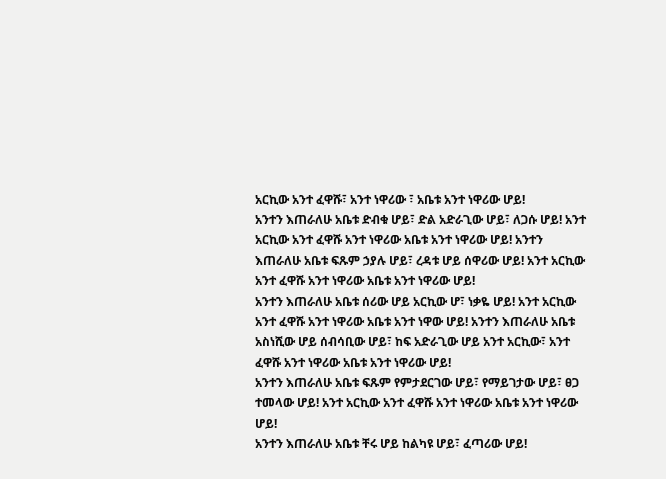አርኪው አንተ ፈዋሹ፣ አንተ ነዋሪው ፣ አቤቱ አንተ ነዋሪው ሆይ!
አንተን እጠራለሁ አቤቱ ድብቁ ሆይ፣ ድል አድራጊው ሆይ፣ ለጋሱ ሆይ! አንተ አርኪው አንተ ፈዋሹ አንተ ነዋሪው አቤቱ አንተ ነዋሪው ሆይ! አንተን እጠራለሁ አቤቱ ፍጹም ኃያሉ ሆይ፣ ረዳቱ ሆይ ሰዋሪው ሆይ! አንተ አርኪው አንተ ፈዋሹ አንተ ነዋሪው አቤቱ አንተ ነዋሪው ሆይ!
አንተን እጠራለሁ አቤቱ ሰሪው ሆይ አርኪው ሆ፣ ነቃዬ ሆይ! አንተ አርኪው አንተ ፈዋሹ አንተ ነዋሪው አቤቱ አንተ ነዋው ሆይ! አንተን እጠራለሁ አቤቱ አስነሺው ሆይ ሰብሳቢው ሆይ፣ ከፍ አድራጊው ሆይ አንተ አርኪው፣ አንተ ፈዋሹ አንተ ነዋሪው አቤቱ አንተ ነዋሪው ሆይ!
አንተን እጠራለሁ አቤቱ ፍጹም የምታደርገው ሆይ፣ የማይገታው ሆይ፣ ፀጋ ተመላው ሆይ! አንተ አርኪው አንተ ፈዋሹ አንተ ነዋሪው አቤቱ አንተ ነዋሪው ሆይ!
አንተን እጠራለሁ አቤቱ ቸሩ ሆይ ከልካዩ ሆይ፣ ፈጣሪው ሆይ!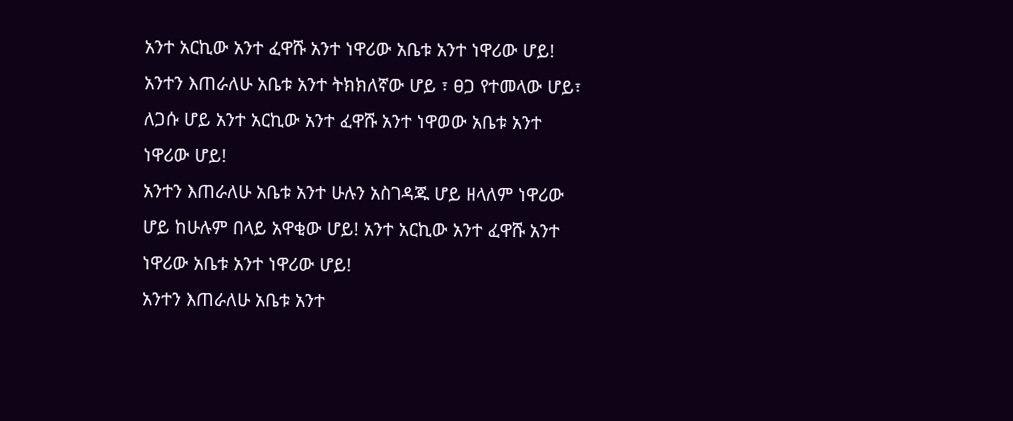አንተ አርኪው አንተ ፈዋሹ አንተ ነዋሪው አቤቱ አንተ ነዋሪው ሆይ! አንተን እጠራለሁ አቤቱ አንተ ትክክለኛው ሆይ ፣ ፀጋ የተመላው ሆይ፣ ለጋሱ ሆይ አንተ አርኪው አንተ ፈዋሹ አንተ ነዋወው አቤቱ አንተ ነዋሪው ሆይ!
አንተን እጠራለሁ አቤቱ አንተ ሁሉን አስገዳጁ ሆይ ዘላለም ነዋሪው ሆይ ከሁሉም በላይ አዋቂው ሆይ! አንተ አርኪው አንተ ፈዋሹ አንተ ነዋሪው አቤቱ አንተ ነዋሪው ሆይ!
አንተን እጠራለሁ አቤቱ አንተ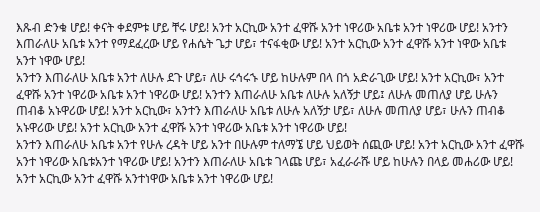እጹብ ድንቁ ሆይ! ቀናት ቀደምቱ ሆይ ቸሩ ሆይ! አንተ አርኪው አንተ ፈዋሹ አንተ ነዋሪው አቤቱ አንተ ነዋሪው ሆይ! አንተን እጠራለሁ አቤቱ አንተ የማደፈረው ሆይ የሐሴት ጌታ ሆይ፣ ተናፋቂው ሆይ! አንተ አርኪው አንተ ፈዋሹ አንተ ነዋው አቤቱ አንተ ነዋው ሆይ!
አንተን እጠራለሁ አቤቱ አንተ ለሁሉ ደጉ ሆይ፣ ለሁ ሩኅሩኁ ሆይ ከሁሉም በላ በጎ አድራጊው ሆይ! አንተ አርኪው፣ አንተ ፈዋሹ አንተ ነዋሪው አቤቱ አንተ ነዋሪው ሆይ! አንተን እጠራለሁ አቤቱ ለሁሉ አለኝታ ሆይ፤ ለሁሉ መጠለያ ሆይ ሁሉን ጠብቆ አኑዋሪው ሆይ! አንተ አርኪው፣ አንተን እጠራለሁ አቤቱ ለሁሉ አለኝታ ሆይ፣ ለሁሉ መጠለያ ሆይ፣ ሁሉን ጠብቆ አኑዋሪው ሆይ! አንተ አርኪው አንተ ፈዋሹ አንተ ነዋሪው አቤቱ አንተ ነዋሪው ሆይ!
አንተን እጠራለሁ አቤቱ አንተ የሁሉ ረዳት ሆይ አንተ በሁሉም ተለማኜ ሆይ ህይወት ሰጪው ሆይ! አንተ አርኪው አንተ ፈዋሹ አንተ ነዋሪው አቤቱአንተ ነዋሪው ሆይ! አንተን እጠራለሁ አቤቱ ገላጩ ሆይ፣ አፈራራሹ ሆይ ከሁሉን በላይ መሐሪው ሆይ! አንተ አርኪው አንተ ፈዋሹ አንተነዋው አቤቱ አንተ ነዋሪው ሆይ!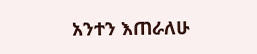አንተን እጠራለሁ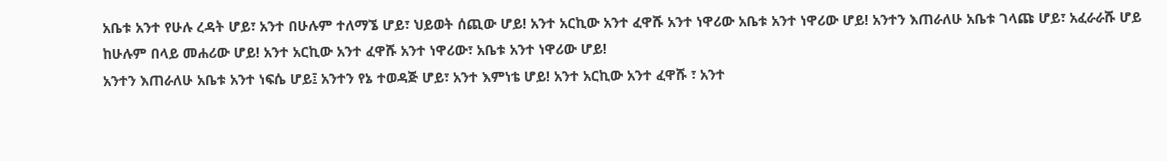አቤቱ አንተ የሁሉ ረዳት ሆይ፣ አንተ በሁሉም ተለማኜ ሆይ፣ ህይወት ሰጪው ሆይ! አንተ አርኪው አንተ ፈዋሹ አንተ ነዋሪው አቤቱ አንተ ነዋሪው ሆይ! አንተን እጠራለሁ አቤቱ ገላጩ ሆይ፣ አፈራራሹ ሆይ ከሁሉም በላይ መሐሪው ሆይ! አንተ አርኪው አንተ ፈዋሹ አንተ ነዋሪው፣ አቤቱ አንተ ነዋሪው ሆይ!
አንተን እጠራለሁ አቤቱ አንተ ነፍሴ ሆይ፤ አንተን የኔ ተወዳጅ ሆይ፣ አንተ እምነቴ ሆይ! አንተ አርኪው አንተ ፈዋሹ ፣ አንተ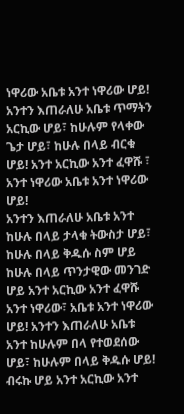ነዋሪው አቤቱ አንተ ነዋሪው ሆይ! አንተን እጠራለሁ አቤቱ ጥማትን አርኪው ሆይ፣ ከሁሉም የላቀው ጌታ ሆይ፣ ከሁሉ በላይ ብርቁ ሆይ! አንተ አርኪው አንተ ፈዋሹ ፣ አንተ ነዋሪው አቤቱ አንተ ነዋሪው ሆይ!
አንተን እጠራለሁ አቤቱ አንተ ከሁሉ በላይ ታላቁ ትውስታ ሆይ፣ ከሁሉ በላይ ቅዱሱ ስም ሆይ ከሁሉ በላይ ጥንታዊው መንገድ ሆይ አንተ አርኪው አንተ ፈዋሹ አንተ ነዋሪው፣ አቤቱ አንተ ነዋሪው ሆይ! አንተን እጠራለሁ አቤቱ አንተ ከሁሉም በላ የተወደሰው ሆይ፣ ከሁሉም በላይ ቅዱሱ ሆይ! ብሩኩ ሆይ አንተ አርኪው አንተ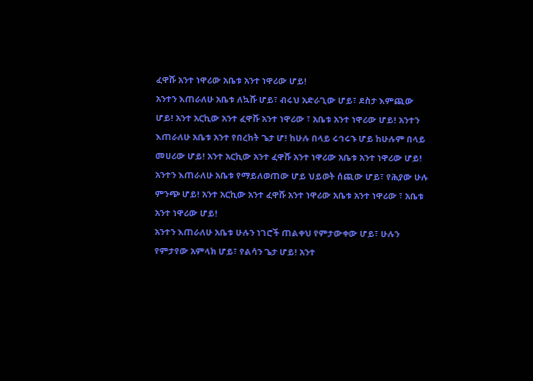ፈዋሹ አንተ ነዋሪው አቤቱ አንተ ነዋሪው ሆይ!
አንተን እጠራለሁ አቤቱ ለኳሹ ሆይ፣ ብሩህ አድራጊው ሆይ፣ ደስታ እምጪው ሆይ! አንተ አርኪው አንተ ፈዋሹ አንተ ነዋሪው ፣ አቤቱ አንተ ነዋሪው ሆይ! አንተን እጠራለሁ አቤቱ አንተ የበረከት ጌታ ሆ! ከሁሉ በላይ ሩኅሩኁ ሆይ ከሁሉም በላይ መሀሪው ሆይ! አንተ አርኪው አንተ ፈዋሹ አንተ ነዋሪው አቤቱ አንተ ነዋሪው ሆይ!
አንተን እጠራለሁ አቤቱ የማይለወጠው ሆይ ህይወት ሰጪው ሆይ፣ የሕያው ሁሉ ምንጭ ሆይ! አንተ አርኪው አንተ ፈዋሹ አንተ ነዋሪው አቤቱ አንተ ነዋሪው ፣ አቤቱ አንተ ነዋሪው ሆይ!
አንተን እጠራለሁ አቤቱ ሁሉን ነገሮች ጠልቀህ የምታውቀው ሆይ፣ ሁሉን የምታየው አምላክ ሆይ፣ የልሳን ጌታ ሆይ! አንተ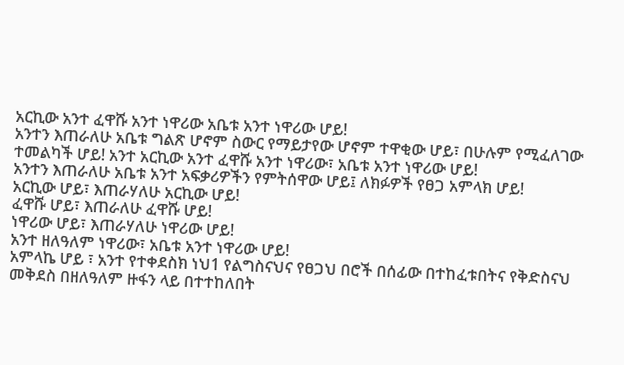አርኪው አንተ ፈዋሹ አንተ ነዋሪው አቤቱ አንተ ነዋሪው ሆይ!
አንተን እጠራለሁ አቤቱ ግልጽ ሆኖም ስውር የማይታየው ሆኖም ተዋቂው ሆይ፣ በሁሉም የሚፈለገው ተመልካች ሆይ! አንተ አርኪው አንተ ፈዋሹ አንተ ነዋሪው፣ አቤቱ አንተ ነዋሪው ሆይ!
አንተን እጠራለሁ አቤቱ አንተ አፍቃሪዎችን የምትሰዋው ሆይ፤ ለክፉዎች የፀጋ አምላክ ሆይ!
አርኪው ሆይ፣ እጠራሃለሁ አርኪው ሆይ!
ፈዋሹ ሆይ፣ እጠራለሁ ፈዋሹ ሆይ!
ነዋሪው ሆይ፣ እጠራሃለሁ ነዋሪው ሆይ!
አንተ ዘለዓለም ነዋሪው፣ አቤቱ አንተ ነዋሪው ሆይ!
አምላኬ ሆይ ፣ አንተ የተቀደስክ ነህ1 የልግስናህና የፀጋህ በሮች በሰፊው በተከፈቱበትና የቅድስናህ መቅደስ በዘለዓለም ዙፋን ላይ በተተከለበት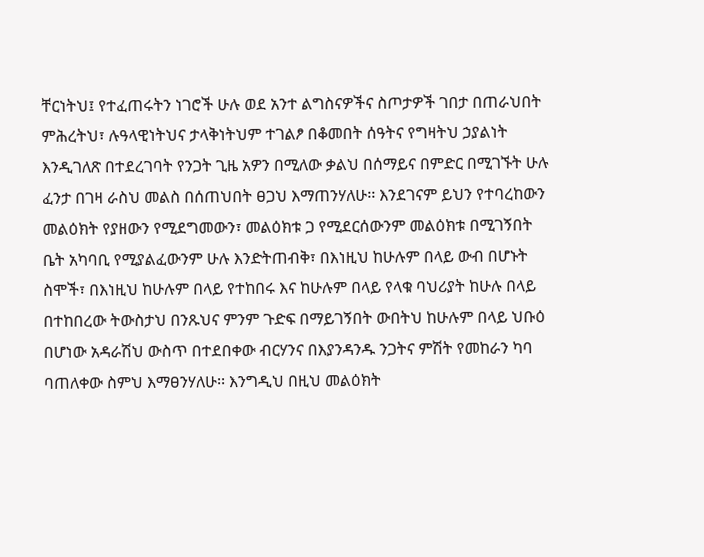ቸርነትህ፤ የተፈጠሩትን ነገሮች ሁሉ ወደ አንተ ልግስናዎችና ስጦታዎች ገበታ በጠራህበት ምሕረትህ፣ ሉዓላዊነትህና ታላቅነትህም ተገልፆ በቆመበት ሰዓትና የግዛትህ ኃያልነት እንዲገለጽ በተደረገባት የንጋት ጊዜ አዎን በሚለው ቃልህ በሰማይና በምድር በሚገኙት ሁሉ ፈንታ በገዛ ራስህ መልስ በሰጠህበት ፀጋህ እማጠንሃለሁ፡፡ እንደገናም ይህን የተባረከውን መልዕክት የያዘውን የሚደግመውን፣ መልዕክቱ ጋ የሚደርሰውንም መልዕክቱ በሚገኝበት ቤት አካባቢ የሚያልፈውንም ሁሉ እንድትጠብቅ፣ በእነዚህ ከሁሉም በላይ ውብ በሆኑት ስሞች፣ በእነዚህ ከሁሉም በላይ የተከበሩ እና ከሁሉም በላይ የላቁ ባህሪያት ከሁሉ በላይ በተከበረው ትውስታህ በንጹህና ምንም ጉድፍ በማይገኝበት ውበትህ ከሁሉም በላይ ህቡዕ በሆነው አዳራሽህ ውስጥ በተደበቀው ብርሃንና በእያንዳንዱ ንጋትና ምሽት የመከራን ካባ ባጠለቀው ስምህ እማፀንሃለሁ፡፡ እንግዲህ በዚህ መልዕክት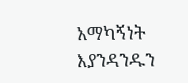አማካኝነት እያንዳንዱን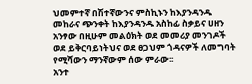ህመምተኛ በሽተኛውንና ምስኪኑን ከእያንዳንዱ መከራና ጭንቀት ከእያንዳንዱ አስከፊ ስቃይና ሀዘን አንፃው በዚሁም መልዕክት ወደ መመሪያ መንገዶች ወደ ይቅርባይነትህና ወደ ፀጋህም ጎዳናዎች ለመግባት የሚሻውን ማንኛውም ሰው ምራው፡፡
አንተ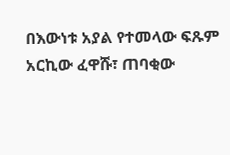በእውነቱ አያል የተመላው ፍጹም አርኪው ፈዋሹ፣ ጠባቂው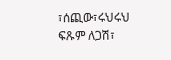፣ሰጪው፣ሩህሩህ ፍጹም ለጋሽ፣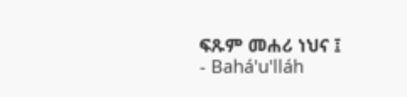ፍጹም መሐሪ ነህና ፤
- Bahá'u'lláh